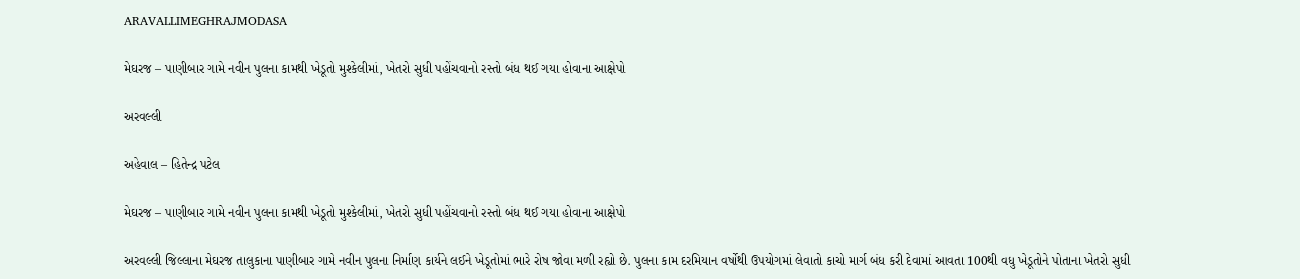ARAVALLIMEGHRAJMODASA

મેઘરજ – પાણીબાર ગામે નવીન પુલના કામથી ખેડૂતો મુશ્કેલીમાં, ખેતરો સુધી પહોંચવાનો રસ્તો બંધ થઈ ગયા હોવાના આક્ષેપો

અરવલ્લી

અહેવાલ – હિતેન્દ્ર પટેલ

મેઘરજ – પાણીબાર ગામે નવીન પુલના કામથી ખેડૂતો મુશ્કેલીમાં, ખેતરો સુધી પહોંચવાનો રસ્તો બંધ થઈ ગયા હોવાના આક્ષેપો

અરવલ્લી જિલ્લાના મેઘરજ તાલુકાના પાણીબાર ગામે નવીન પુલના નિર્માણ કાર્યને લઈને ખેડૂતોમાં ભારે રોષ જોવા મળી રહ્યો છે. પુલના કામ દરમિયાન વર્ષોથી ઉપયોગમાં લેવાતો કાચો માર્ગ બંધ કરી દેવામાં આવતા 100થી વધુ ખેડૂતોને પોતાના ખેતરો સુધી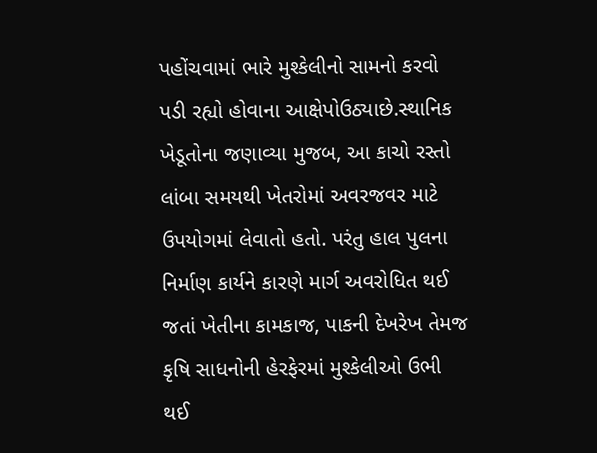પહોંચવામાં ભારે મુશ્કેલીનો સામનો કરવો પડી રહ્યો હોવાના આક્ષેપોઉઠ્યાછે.સ્થાનિક ખેડૂતોના જણાવ્યા મુજબ, આ કાચો રસ્તો લાંબા સમયથી ખેતરોમાં અવરજવર માટે ઉપયોગમાં લેવાતો હતો. પરંતુ હાલ પુલના નિર્માણ કાર્યને કારણે માર્ગ અવરોધિત થઈ જતાં ખેતીના કામકાજ, પાકની દેખરેખ તેમજ કૃષિ સાધનોની હેરફેરમાં મુશ્કેલીઓ ઉભી થઈ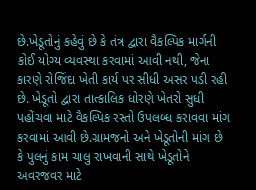છે.ખેડૂતોનું કહેવું છે કે તંત્ર દ્વારા વૈકલ્પિક માર્ગની કોઈ યોગ્ય વ્યવસ્થા કરવામાં આવી નથી, જેના કારણે રોજિંદા ખેતી કાર્ય પર સીધી અસર પડી રહી છે. ખેડૂતો દ્વારા તાત્કાલિક ધોરણે ખેતરો સુધી પહોંચવા માટે વૈકલ્પિક રસ્તો ઉપલબ્ધ કરાવવા માંગ કરવામાં આવી છે.ગ્રામજનો અને ખેડૂતોની માંગ છે કે પુલનું કામ ચાલુ રાખવાની સાથે ખેડૂતોને અવરજવર માટે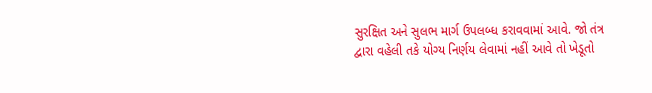સુરક્ષિત અને સુલભ માર્ગ ઉપલબ્ધ કરાવવામાં આવે. જો તંત્ર દ્વારા વહેલી તકે યોગ્ય નિર્ણય લેવામાં નહીં આવે તો ખેડૂતો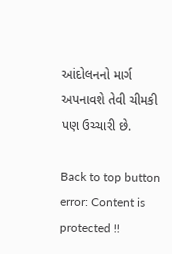આંદોલનનો માર્ગ અપનાવશે તેવી ચીમકી પણ ઉચ્ચારી છે.

Back to top button
error: Content is protected !!